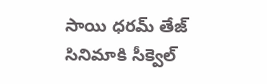సాయి ధరమ్ తేజ్ సినిమాకి సీక్వెల్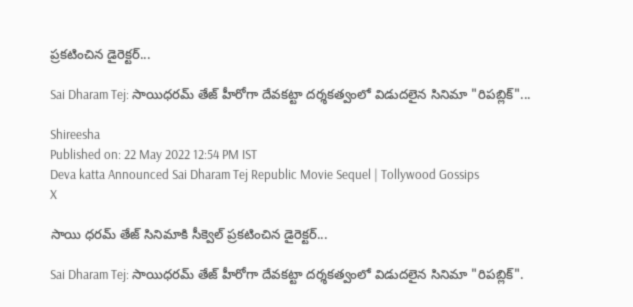ప్రకటించిన డైరెక్టర్...

Sai Dharam Tej: సాయిధరమ్ తేజ్ హీరోగా దేవకట్టా దర్శకత్వంలో విడుదలైన సినిమా "రిపబ్లిక్"...

Shireesha
Published on: 22 May 2022 12:54 PM IST
Deva katta Announced Sai Dharam Tej Republic Movie Sequel | Tollywood Gossips
X

సాయి ధరమ్ తేజ్ సినిమాకి సీక్వెల్ ప్రకటించిన డైరెక్టర్...

Sai Dharam Tej: సాయిధరమ్ తేజ్ హీరోగా దేవకట్టా దర్శకత్వంలో విడుదలైన సినిమా "రిపబ్లిక్".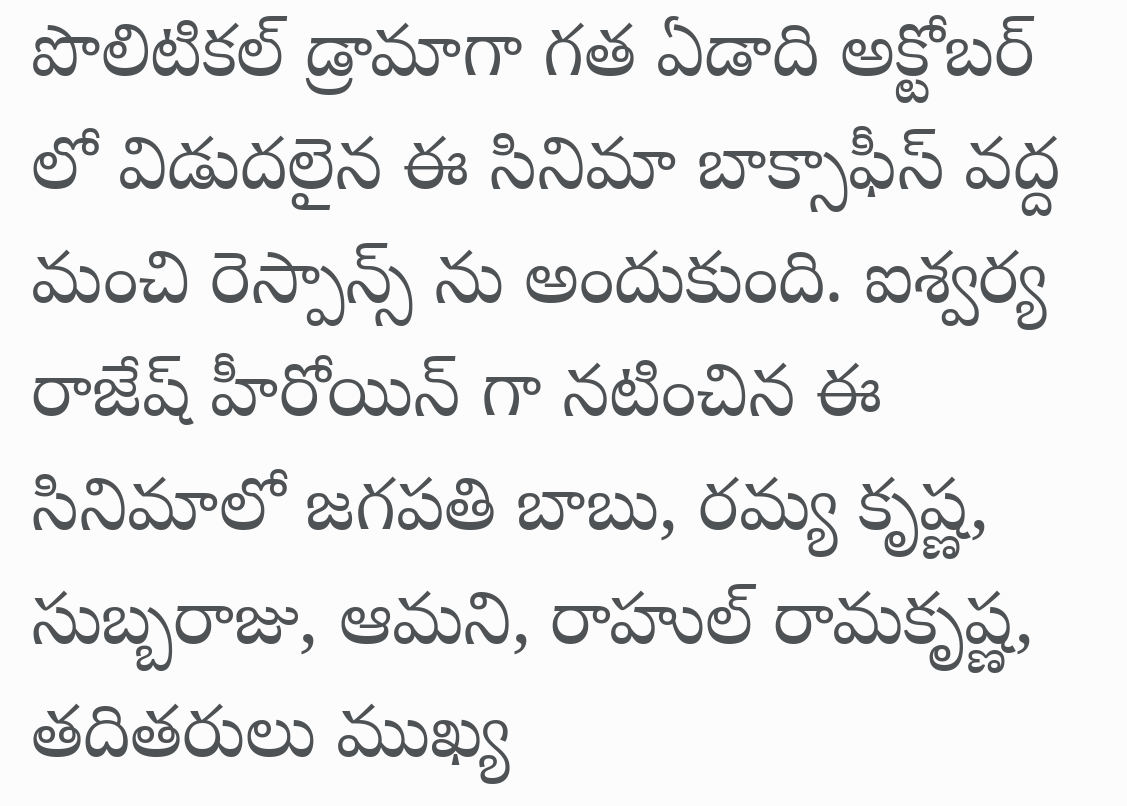పొలిటికల్ డ్రామాగా గత ఏడాది అక్టోబర్ లో విడుదలైన ఈ సినిమా బాక్సాఫీస్ వద్ద మంచి రెస్పాన్స్ ను అందుకుంది. ఐశ్వర్య రాజేష్ హీరోయిన్ గా నటించిన ఈ సినిమాలో జగపతి బాబు, రమ్య కృష్ణ, సుబ్బరాజు, ఆమని, రాహుల్ రామకృష్ణ, తదితరులు ముఖ్య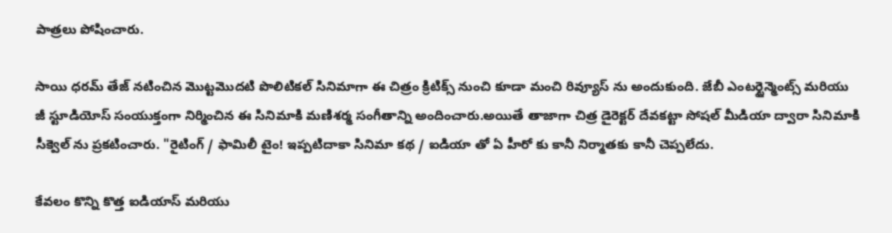పాత్రలు పోషించారు.

సాయి ధరమ్ తేజ్ నటించిన మొట్టమొదటి పొలిటికల్ సినిమాగా ఈ చిత్రం క్రిటిక్స్ నుంచి కూడా మంచి రివ్యూస్ ను అందుకుంది. జేబీ ఎంటర్టైన్మెంట్స్ మరియు జీ స్టూడియోస్ సంయుక్తంగా నిర్మించిన ఈ సినిమాకి మణిశర్మ సంగీతాన్ని అందించారు.అయితే తాజాగా చిత్ర డైరెక్టర్ దేవకట్టా సోషల్ మీడియా ద్వారా సినిమాకి సీక్వెల్ ను ప్రకటించారు. "రైటింగ్ / ఫామిలీ టైం! ఇప్పటిదాకా సినిమా కథ / ఐడియా తో ఏ హీరో కు కానీ నిర్మాతకు కానీ చెప్పలేదు.

కేవలం కొన్ని కొత్త ఐడియాస్ మరియు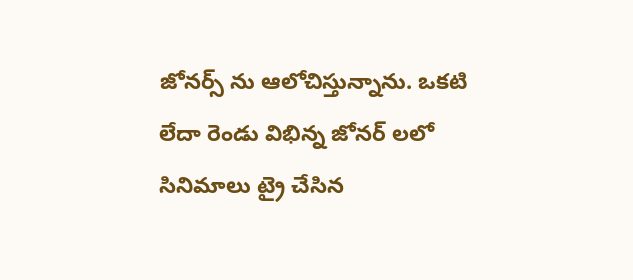జోనర్స్ ను ఆలోచిస్తున్నాను. ఒకటి లేదా రెండు విభిన్న జోనర్ లలో సినిమాలు ట్రై చేసిన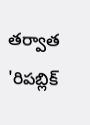తర్వాత 'రిపబ్లిక్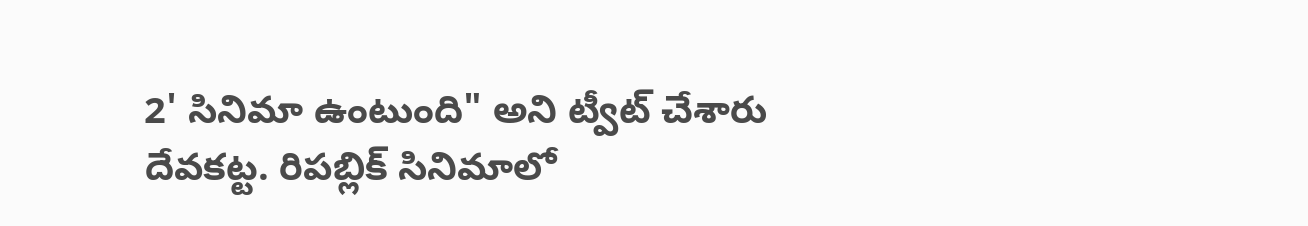2' సినిమా ఉంటుంది" అని ట్వీట్ చేశారు దేవకట్ట. రిపబ్లిక్ సినిమాలో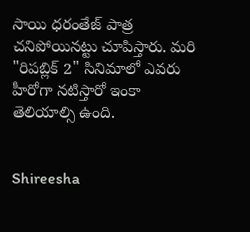సాయి ధరంతేజ్ పాత్ర చనిపోయినట్టు చూపిస్తారు. మరి "రిపబ్లిక్ 2" సినిమాలో ఎవరు హీరోగా నటిస్తారో ఇంకా తెలియాల్సి ఉంది.


Shireesha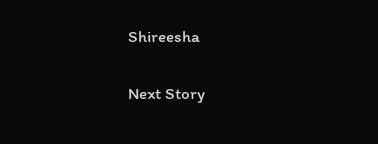Shireesha

Next Story